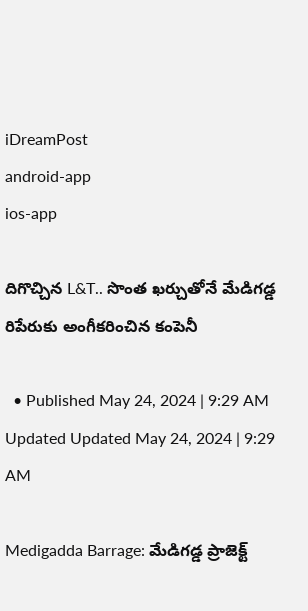iDreamPost
android-app
ios-app

దిగొచ్చిన L&T.. సొంత ఖర్చుతోనే మేడిగడ్డ రిపేరుకు అంగీకరించిన కంపెనీ

  • Published May 24, 2024 | 9:29 AM Updated Updated May 24, 2024 | 9:29 AM

Medigadda Barrage: మేడిగడ్డ ప్రాజెక్ట్‌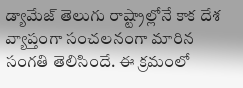డ్యామేజ్‌ తెలుగు రాష్ట్రాల్లోనే కాక దేశ వ్యాప్తంగా సంచలనంగా మారిన సంగతి తెలిసిందే. ఈ క్రమంలో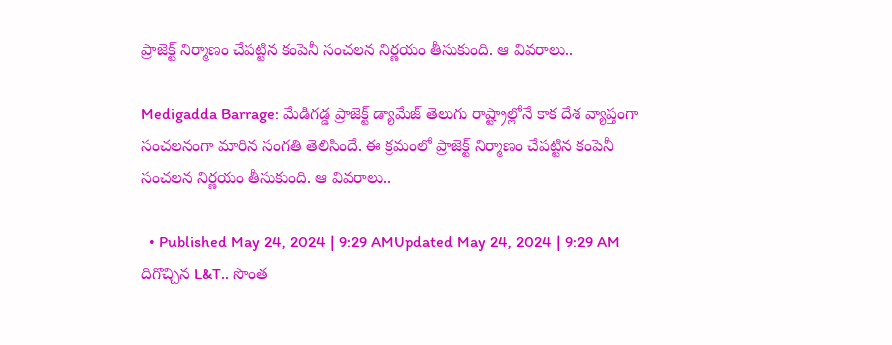ప్రాజెక్ట్‌ నిర్మాణం చేపట్టిన కంపెనీ సంచలన నిర్ణయం తీసుకుంది. ఆ వివరాలు..

Medigadda Barrage: మేడిగడ్డ ప్రాజెక్ట్‌ డ్యామేజ్‌ తెలుగు రాష్ట్రాల్లోనే కాక దేశ వ్యాప్తంగా సంచలనంగా మారిన సంగతి తెలిసిందే. ఈ క్రమంలో ప్రాజెక్ట్‌ నిర్మాణం చేపట్టిన కంపెనీ సంచలన నిర్ణయం తీసుకుంది. ఆ వివరాలు..

  • Published May 24, 2024 | 9:29 AMUpdated May 24, 2024 | 9:29 AM
దిగొచ్చిన L&T.. సొంత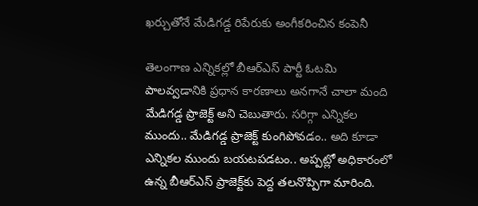ఖర్చుతోనే మేడిగడ్డ రిపేరుకు అంగీకరించిన కంపెనీ

తెలంగాణ ఎన్నికల్లో బీఆర్‌ఎస్‌ పార్టీ ఓటమి పాలవ్వడానికి ప్రధాన కారణాలు అనగానే చాలా మంది మేడిగడ్డ ప్రాజెక్ట్‌ అని చెబుతారు. సరిగ్గా ఎన్నికల ముందు.. మేడిగడ్డ ప్రాజెక్ట్‌ కుంగిపోవడం.. అది కూడా ఎన్నికల ముందు బయటపడటం.. అప్పట్లో అధికారంలో ఉన్న బీఆర్‌ఎస్‌ ప్రాజెక్ట్‌కు పెద్ద తలనొప్పిగా మారింది.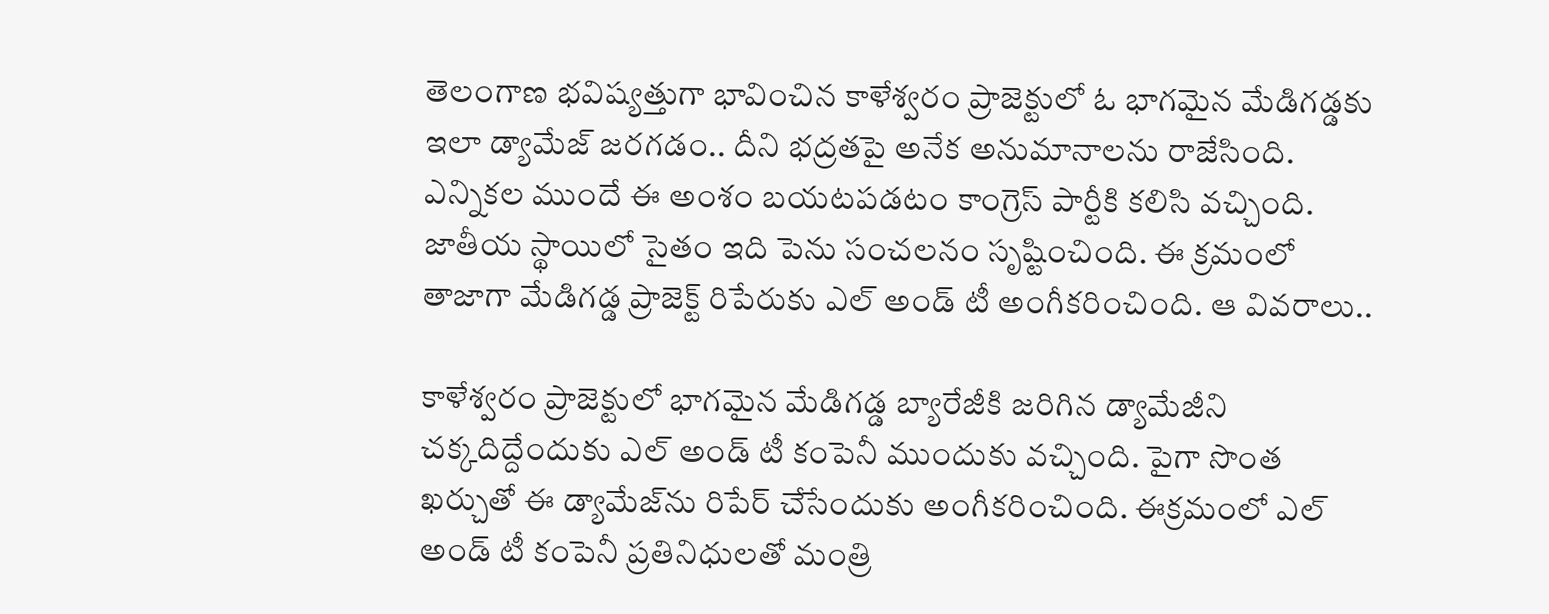తెలంగాణ భవిష్యత్తుగా భావించిన కాళేశ్వరం ప్రాజెక్టులో ఓ భాగమైన మేడిగడ్డకు ఇలా డ్యామేజ్‌ జరగడం.. దీని భద్రతపై అనేక అనుమానాలను రాజేసింది. ఎన్నికల ముందే ఈ అంశం బయటపడటం కాం‍గ్రెస్‌ పార్టీకి కలిసి వచ్చింది. జాతీయ స్థాయిలో సైతం ఇది పెను సంచలనం సృష్టించింది. ఈ క్రమంలో తాజాగా మేడిగడ్డ ప్రాజెక్ట్‌ రిపేరుకు ఎల్‌ అండ్‌ టీ అంగీకరించింది. ఆ వివరాలు..

కాళేశ్వరం ప్రాజెక్టులో భాగమైన మేడిగడ్డ బ్యారేజీకి జరిగిన డ్యామేజీని చక్కదిద్దేందుకు ఎల్‌ అండ్‌ టీ కంపెనీ ముందుకు వచ్చింది. పైగా సొంత ఖర్చుతో ఈ డ్యామేజ్‌ను రిపేర్‌ చేసేందుకు అంగీకరించింది. ఈక్రమంలో ఎల్ అండ్ టీ కంపెనీ ప్రతినిధులతో మంత్రి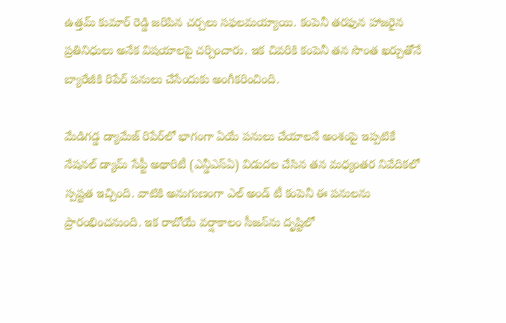ఉత్తమ్ కుమార్ రెడ్డి జరిపిన చర్చలు సఫలమయ్యాయి. కంపెనీ తరఫున హాజరైన ప్రతినిధులు అనేక విషయాలపై చర్చించారు. ఇక చివరికి కంపెనీ తన సొంత ఖర్చుతోనే బ్యారేజీకి రిపేర్ పనులు చేసేందుకు అంగీకరించింది.

మేడిగడ్డ డ్యామేజ్‌ రిపేర్‌లో భాగంగా ఏయే పనులు చేయాలనే అంశంపై ఇప్పటికే నేషనల్ డ్యామ్ సేప్టీ అథారిటీ (ఎన్డీఎస్ఏ) విడుదల చేసిన తన మధ్యంతర నివేదికలో స్పష్టత ఇచ్చింది. వాటికి అనుగుణంగా ఎల్ అండ్ టీ కంపెనీ ఈ పనులను ప్రారంభించనుంది. ఇక రాబోయే వర్షాకాలం సీజన్‌ను దృష్టిలో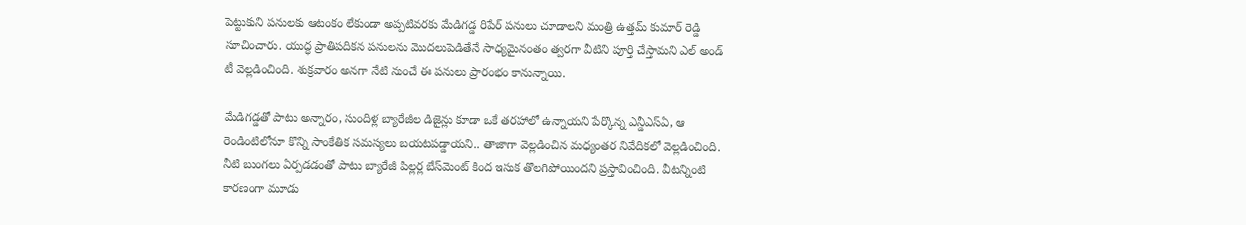పెట్టుకుని పనులకు ఆటంకం లేకుండా అప్పటివరకు మేడిగడ్డ రిపేర్‌ పనులు చూడాలని మంత్రి ఉత్తమ్‌ కుమార్‌ రెడ్డి సూచించారు. యుద్ధ ప్రాతిపదికన పనులను మొదలుపెడితేనే సాధ్యమైనంతం త్వరగా వీటిని పూర్తి చేస్తామని ఎల్‌ అండ్‌ టీ వెల్లడించింది. శుక్రవారం అనగా నేటి నుంచే ఈ పనులు ప్రారంభం కానున్నాయి.

మేడిగడ్డతో పాటు అన్నారం, సుందిళ్ల బ్యారేజీల డిజైన్లు కూడా ఒకే తరహాలో ఉన్నాయని పేర్కొన్న ఎన్డీఎస్ఏ, ఆ రెండింటిలోనూ కొన్ని సాంకేతిక సమస్యలు బయటపడ్డాయని.. తాజాగా వెల్లడించిన మధ్యంతర నివేదికలో వెల్లడించింది. నీటి బుంగలు ఏర్పడడంతో పాటు బ్యారేజీ పిల్లర్ల బేస్‌మెంట్ కింద ఇసుక తొలగిపోయిందని ప్రస్తావించింది. వీటన్నింటి కారణంగా మూడు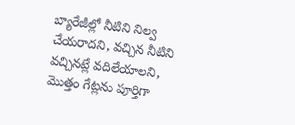బ్యారేజీల్లో నీటిని నిల్వ చేయరాదని, వచ్చిన నీటిని వచ్చినట్లే వదిలేయాలని, మొత్తం గేట్లను పూర్తిగా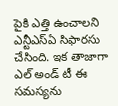పైకి ఎత్తి ఉంచాలని ఎన్టీఎస్‌ఏ సిఫారసు చేసింది. ఇక తాజాగా ఎల్‌ అండ్‌ టీ ఈ సమస్యను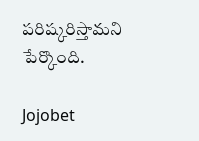పరిష్కరిస్తామని పేర్కొంది.

Jojobet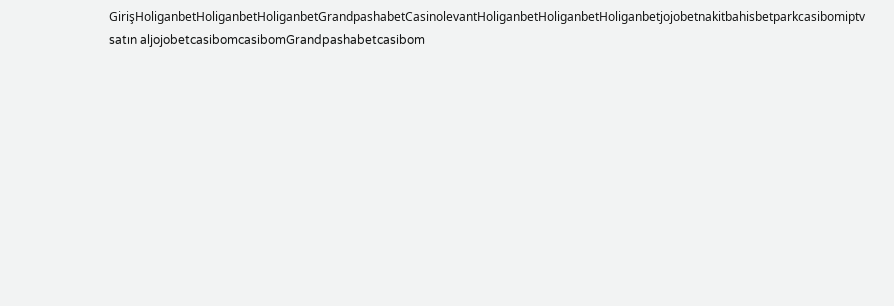GirişHoliganbetHoliganbetHoliganbetGrandpashabetCasinolevantHoliganbetHoliganbetHoliganbetjojobetnakitbahisbetparkcasibomiptv satın aljojobetcasibomcasibomGrandpashabetcasibom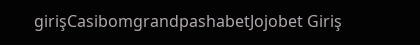girişCasibomgrandpashabetJojobet Giriş